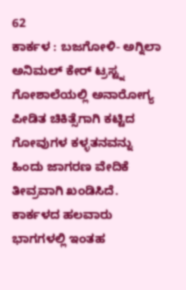62
ಕಾರ್ಕಳ : ಬಜಗೋಳಿ- ಅಗ್ನಿಲಾ ಅನಿಮಲ್ ಕೇರ್ ಟ್ರಸ್ಟ್ನ ಗೋಶಾಲೆಯಲ್ಲಿ ಅನಾರೋಗ್ಯ ಪೀಡಿತ ಚಿಕಿತ್ಸೆಗಾಗಿ ಕಟ್ಟಿದ ಗೋವುಗಳ ಕಳ್ಳತನವನ್ನು ಹಿಂದು ಜಾಗರಣ ವೇದಿಕೆ ತೀವ್ರವಾಗಿ ಖಂಡಿಸಿದೆ.
ಕಾರ್ಕಳದ ಹಲವಾರು ಭಾಗಗಳಲ್ಲಿ ಇಂತಹ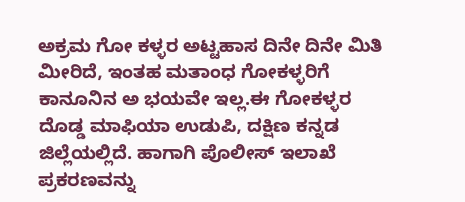ಅಕ್ರಮ ಗೋ ಕಳ್ಳರ ಅಟ್ಟಹಾಸ ದಿನೇ ದಿನೇ ಮಿತಿ ಮೀರಿದೆ, ಇಂತಹ ಮತಾಂಧ ಗೋಕಳ್ಳರಿಗೆ ಕಾನೂನಿನ ಅ ಭಯವೇ ಇಲ್ಲ.ಈ ಗೋಕಳ್ಳರ ದೊಡ್ಡ ಮಾಫಿಯಾ ಉಡುಪಿ, ದಕ್ಷಿಣ ಕನ್ನಡ ಜಿಲ್ಲೆಯಲ್ಲಿದೆ. ಹಾಗಾಗಿ ಪೊಲೀಸ್ ಇಲಾಖೆ ಪ್ರಕರಣವನ್ನು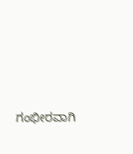ಗಂಭೀರವಾಗಿ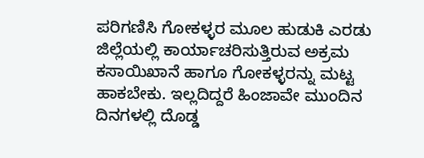ಪರಿಗಣಿಸಿ ಗೋಕಳ್ಳರ ಮೂಲ ಹುಡುಕಿ ಎರಡು ಜಿಲ್ಲೆಯಲ್ಲಿ ಕಾರ್ಯಾಚರಿಸುತ್ತಿರುವ ಅಕ್ರಮ ಕಸಾಯಿಖಾನೆ ಹಾಗೂ ಗೋಕಳ್ಳರನ್ನು ಮಟ್ಟ ಹಾಕಬೇಕು. ಇಲ್ಲದಿದ್ದರೆ ಹಿಂಜಾವೇ ಮುಂದಿನ ದಿನಗಳಲ್ಲಿ ದೊಡ್ಡ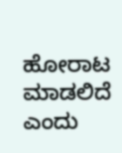ಹೋರಾಟ ಮಾಡಲಿದೆ ಎಂದು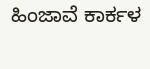ಹಿಂಜಾವೆ ಕಾರ್ಕಳ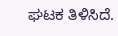ಘಟಕ ತಿಳಿಸಿದೆ.